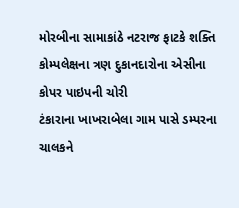મોરબીના સામાકાંઠે નટરાજ ફાટકે શક્તિ કોમ્પલેક્ષના ત્રણ દુકાનદારોના એસીના કોપર પાઇપની ચોરી
ટંકારાના ખાખરાબેલા ગામ પાસે ડમ્પરના ચાલકને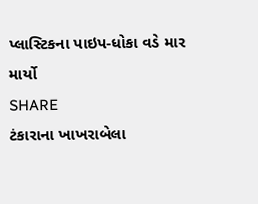પ્લાસ્ટિકના પાઇપ-ધોકા વડે માર માર્યો
SHARE
ટંકારાના ખાખરાબેલા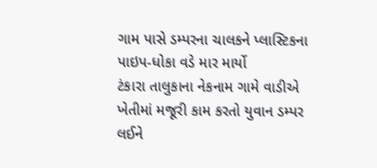ગામ પાસે ડમ્પરના ચાલકને પ્લાસ્ટિકના પાઇપ-ધોકા વડે માર માર્યો
ટંકારા તાલુકાના નેકનામ ગામે વાડીએ ખેતીમાં મજૂરી કામ કરતો યુવાન ડમ્પર લઈને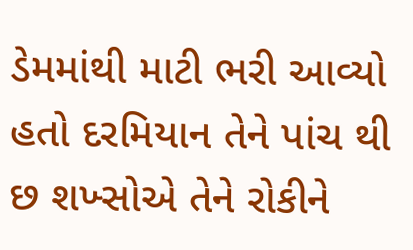ડેમમાંથી માટી ભરી આવ્યો હતો દરમિયાન તેને પાંચ થી છ શખ્સોએ તેને રોકીને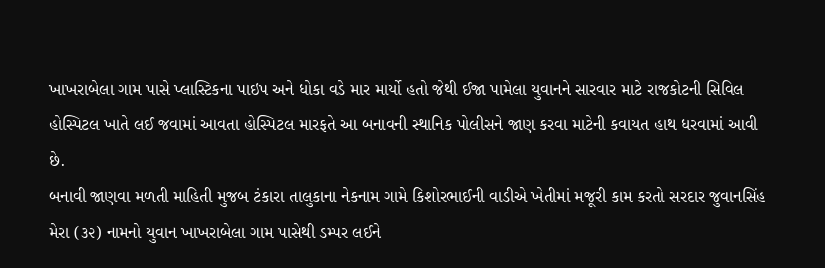ખાખરાબેલા ગામ પાસે પ્લાસ્ટિકના પાઇપ અને ધોકા વડે માર માર્યો હતો જેથી ઈજા પામેલા યુવાનને સારવાર માટે રાજકોટની સિવિલ હોસ્પિટલ ખાતે લઈ જવામાં આવતા હોસ્પિટલ મારફતે આ બનાવની સ્થાનિક પોલીસને જાણ કરવા માટેની કવાયત હાથ ધરવામાં આવી છે.
બનાવી જાણવા મળતી માહિતી મુજબ ટંકારા તાલુકાના નેકનામ ગામે કિશોરભાઈની વાડીએ ખેતીમાં મજૂરી કામ કરતો સરદાર જુવાનસિંહ મેરા (૩૨) નામનો યુવાન ખાખરાબેલા ગામ પાસેથી ડમ્પર લઈને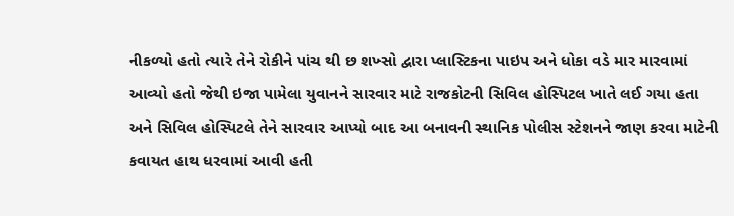નીકળ્યો હતો ત્યારે તેને રોકીને પાંચ થી છ શખ્સો દ્વારા પ્લાસ્ટિકના પાઇપ અને ધોકા વડે માર મારવામાં આવ્યો હતો જેથી ઇજા પામેલા યુવાનને સારવાર માટે રાજકોટની સિવિલ હોસ્પિટલ ખાતે લઈ ગયા હતા અને સિવિલ હોસ્પિટલે તેને સારવાર આપ્યો બાદ આ બનાવની સ્થાનિક પોલીસ સ્ટેશનને જાણ કરવા માટેની કવાયત હાથ ધરવામાં આવી હતી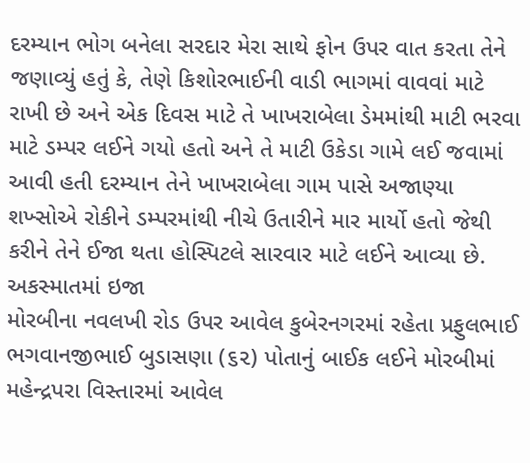દરમ્યાન ભોગ બનેલા સરદાર મેરા સાથે ફોન ઉપર વાત કરતા તેને જણાવ્યું હતું કે, તેણે કિશોરભાઈની વાડી ભાગમાં વાવવાં માટે રાખી છે અને એક દિવસ માટે તે ખાખરાબેલા ડેમમાંથી માટી ભરવા માટે ડમ્પર લઈને ગયો હતો અને તે માટી ઉકેડા ગામે લઈ જવામાં આવી હતી દરમ્યાન તેને ખાખરાબેલા ગામ પાસે અજાણ્યા શખ્સોએ રોકીને ડમ્પરમાંથી નીચે ઉતારીને માર માર્યો હતો જેથી કરીને તેને ઈજા થતા હોસ્પિટલે સારવાર માટે લઈને આવ્યા છે.
અકસ્માતમાં ઇજા
મોરબીના નવલખી રોડ ઉપર આવેલ કુબેરનગરમાં રહેતા પ્રફુલભાઈ ભગવાનજીભાઈ બુડાસણા (૬૨) પોતાનું બાઈક લઈને મોરબીમાં મહેન્દ્રપરા વિસ્તારમાં આવેલ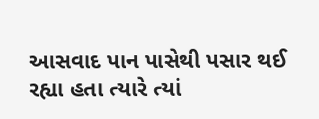આસવાદ પાન પાસેથી પસાર થઈ રહ્યા હતા ત્યારે ત્યાં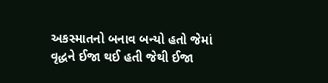અકસ્માતનો બનાવ બન્યો હતો જેમાં વૃદ્ધને ઈજા થઈ હતી જેથી ઈજા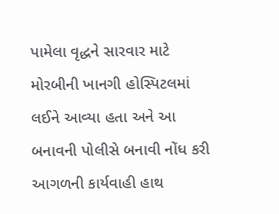પામેલા વૃદ્ધને સારવાર માટે મોરબીની ખાનગી હોસ્પિટલમાં લઈને આવ્યા હતા અને આ બનાવની પોલીસે બનાવી નોંધ કરી આગળની કાર્યવાહી હાથ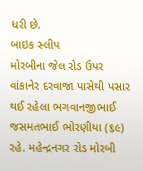ધરી છે.
બાઇક સ્લીપ
મોરબીના જેલ રોડ ઉપર વાંકાનેર દરવાજા પાસેથી પસાર થઈ રહેલા ભગવાનજીભાઈ જસમતભાઈ ભોરણીયા (૬૯) રહે. મહેન્દ્રનગર રોડ મોરબી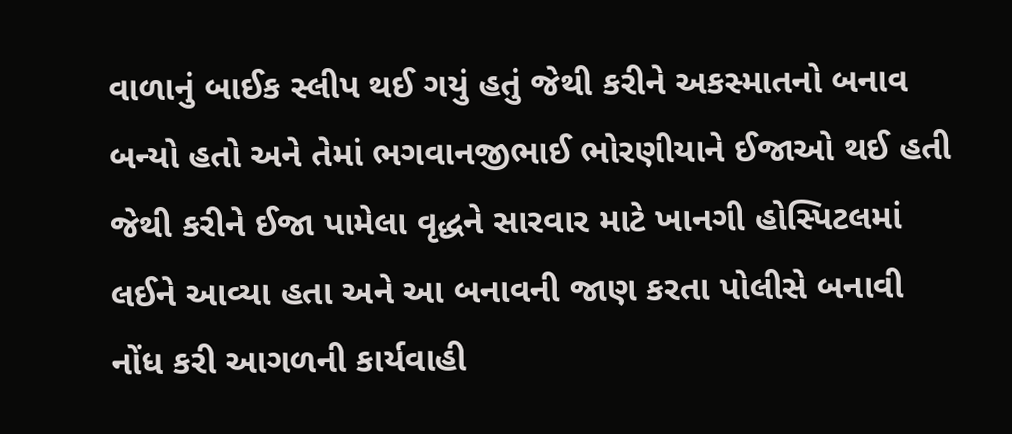વાળાનું બાઈક સ્લીપ થઈ ગયું હતું જેથી કરીને અકસ્માતનો બનાવ બન્યો હતો અને તેમાં ભગવાનજીભાઈ ભોરણીયાને ઈજાઓ થઈ હતી જેથી કરીને ઈજા પામેલા વૃદ્ધને સારવાર માટે ખાનગી હોસ્પિટલમાં લઈને આવ્યા હતા અને આ બનાવની જાણ કરતા પોલીસે બનાવી નોંધ કરી આગળની કાર્યવાહી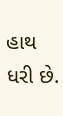હાથ ધરી છે.